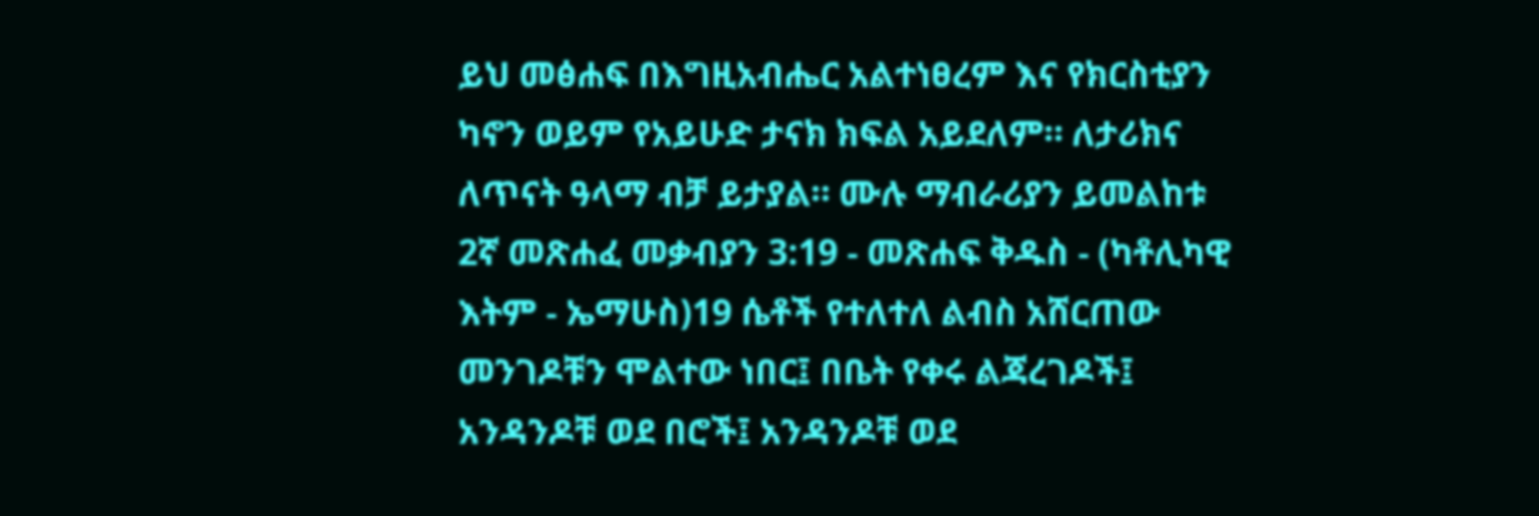ይህ መፅሐፍ በእግዚአብሔር አልተነፀረም እና የክርስቲያን ካኖን ወይም የአይሁድ ታናክ ክፍል አይደለም። ለታሪክና ለጥናት ዓላማ ብቻ ይታያል። ሙሉ ማብራሪያን ይመልከቱ 2ኛ መጽሐፈ መቃብያን 3:19 - መጽሐፍ ቅዱስ - (ካቶሊካዊ እትም - ኤማሁስ)19 ሴቶች የተለተለ ልብስ አሸርጠው መንገዶቹን ሞልተው ነበር፤ በቤት የቀሩ ልጃረገዶች፤ አንዳንዶቹ ወደ በሮች፤ አንዳንዶቹ ወደ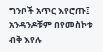ግንቦች አጥር እየሮጡ፤ አንዳንዶቹም በየመስኮቱ ብቅ እየሉ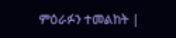ምዕራፉን ተመልከት |